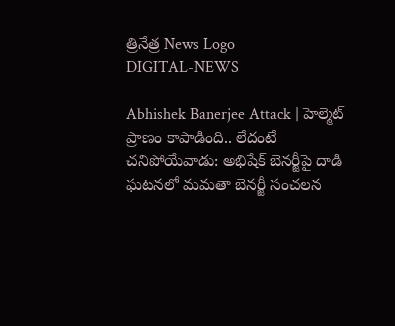త్రినేత్ర News Logo
DIGITAL-NEWS

Abhishek Banerjee Attack | హెల్మెట్ ప్రాణం కాపాడింది.. లేదంటే చనిపోయేవాడు: అభిషేక్ బెనర్జీపై దాడి ఘటనలో మమతా బెనర్జీ సంచలన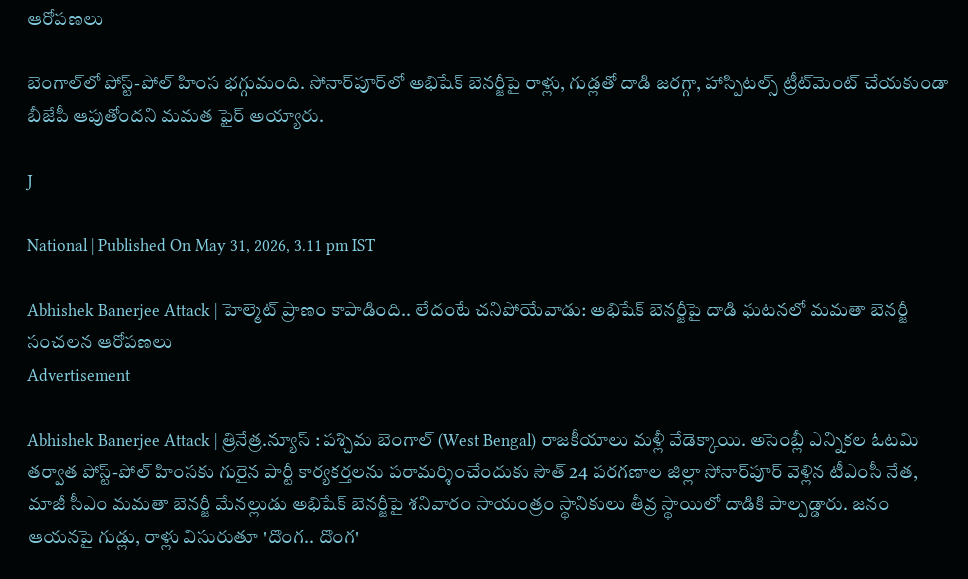ఆరోపణలు

బెంగాల్‌లో పోస్ట్-పోల్ హింస భగ్గుమంది. సోనార్‌పూర్‌లో అభిషేక్ బెనర్జీపై రాళ్లు, గుడ్లతో దాడి జరగ్గా, హాస్పిటల్స్ ట్రీట్‌మెంట్ చేయకుండా బీజేపీ ఆపుతోందని మమత ఫైర్ అయ్యారు.

J

National | Published On May 31, 2026, 3.11 pm IST

Abhishek Banerjee Attack | హెల్మెట్ ప్రాణం కాపాడింది.. లేదంటే చనిపోయేవాడు: అభిషేక్ బెనర్జీపై దాడి ఘటనలో మమతా బెనర్జీ సంచలన ఆరోపణలు
Advertisement

Abhishek Banerjee Attack | త్రినేత్ర.న్యూస్ : పశ్చిమ బెంగాల్ (West Bengal) రాజకీయాలు మళ్లీ వేడెక్కాయి. అసెంబ్లీ ఎన్నికల ఓటమి తర్వాత పోస్ట్-పోల్ హింసకు గురైన పార్టీ కార్యకర్తలను పరామర్శించేందుకు సౌత్ 24 పరగణాల జిల్లా సోనార్‌పూర్ వెళ్లిన టీఎంసీ నేత, మాజీ సీఎం మమతా బెనర్జీ మేనల్లుడు అభిషేక్ బెనర్జీపై శనివారం సాయంత్రం స్థానికులు తీవ్ర స్థాయిలో దాడికి పాల్పడ్డారు. జనం ఆయనపై గుడ్లు, రాళ్లు విసురుతూ 'దొంగ.. దొంగ'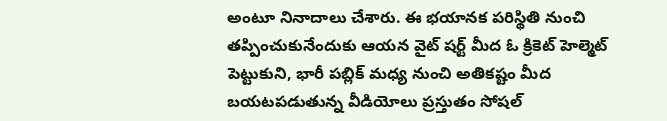అంటూ నినాదాలు చేశారు. ఈ భయానక పరిస్థితి నుంచి తప్పించుకునేందుకు ఆయన వైట్ షర్ట్ మీద ఓ క్రికెట్ హెల్మెట్ పెట్టుకుని, భారీ పబ్లిక్ మధ్య నుంచి అతికష్టం మీద బయటపడుతున్న వీడియోలు ప్రస్తుతం సోషల్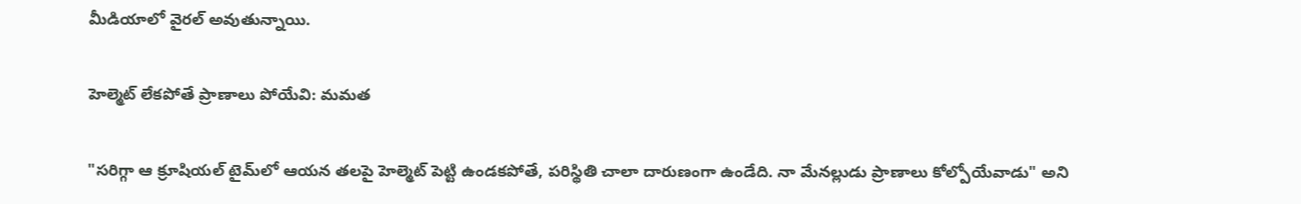మీడియాలో వైరల్ అవుతున్నాయి.

హెల్మెట్ లేకపోతే ప్రాణాలు పోయేవి: మమత

"సరిగ్గా ఆ క్రూషియల్ టైమ్‌లో ఆయన తలపై హెల్మెట్ పెట్టి ఉండకపోతే, పరిస్థితి చాలా దారుణంగా ఉండేది. నా మేనల్లుడు ప్రాణాలు కోల్పోయేవాడు" అని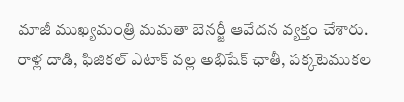మాజీ ముఖ్యమంత్రి మమతా బెనర్జీ ఆవేదన వ్యక్తం చేశారు. రాళ్ల దాడి, ఫిజికల్ ఎటాక్ వల్ల అభిషేక్ ఛాతీ, పక్కటెముకల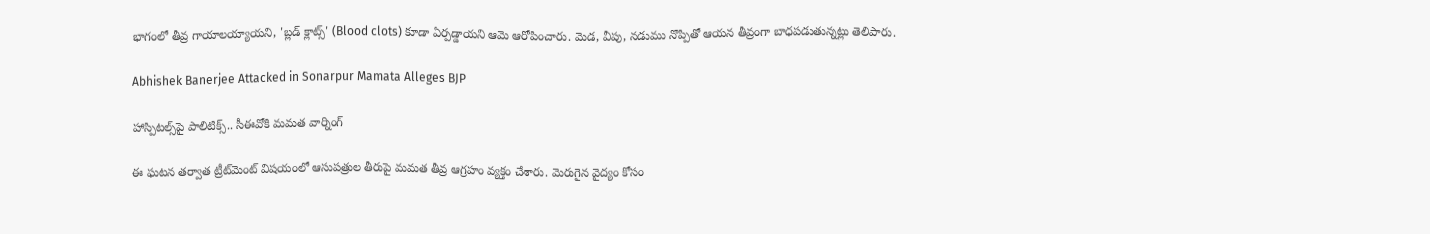భాగంలో తీవ్ర గాయాలయ్యాయని, 'బ్లడ్ క్లాట్స్' (Blood clots) కూడా ఏర్పడ్డాయని ఆమె ఆరోపించారు. మెడ, వీపు, నడుము నొప్పితో ఆయన తీవ్రంగా బాధపడుతున్నట్లు తెలిపారు.

Abhishek Banerjee Attacked in Sonarpur Mamata Alleges BJP

హాస్పిటల్స్‌పై పాలిటిక్స్.. సీఈవోకి మమత వార్నింగ్

ఈ ఘటన తర్వాత ట్రీట్‌మెంట్ విషయంలో ఆసుపత్రుల తీరుపై మమత తీవ్ర ఆగ్రహం వ్యక్తం చేశారు. మెరుగైన వైద్యం కోసం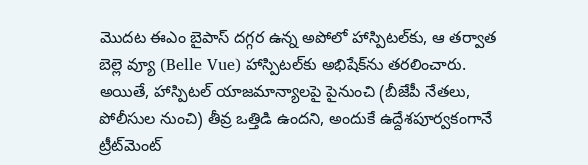మొదట ఈఎం బైపాస్ దగ్గర ఉన్న అపోలో హాస్పిటల్‌కు, ఆ తర్వాత బెల్లె వ్యూ (Belle Vue) హాస్పిటల్‌కు అభిషేక్‌ను తరలించారు. అయితే, హాస్పిటల్ యాజమాన్యాలపై పైనుంచి (బీజేపీ నేతలు, పోలీసుల నుంచి) తీవ్ర ఒత్తిడి ఉందని, అందుకే ఉద్దేశపూర్వకంగానే ట్రీట్‌మెంట్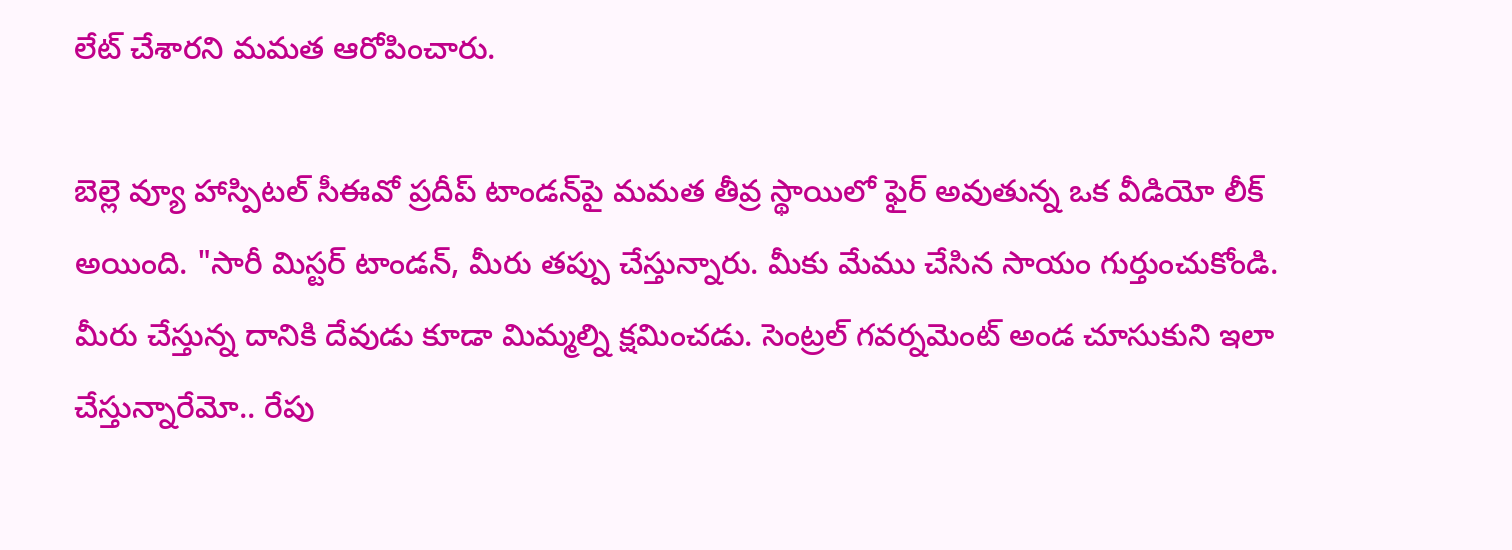లేట్ చేశారని మమత ఆరోపించారు.

బెల్లె వ్యూ హాస్పిటల్ సీఈవో ప్రదీప్ టాండన్‌పై మమత తీవ్ర స్థాయిలో ఫైర్ అవుతున్న ఒక వీడియో లీక్ అయింది. "సారీ మిస్టర్ టాండన్, మీరు తప్పు చేస్తున్నారు. మీకు మేము చేసిన సాయం గుర్తుంచుకోండి. మీరు చేస్తున్న దానికి దేవుడు కూడా మిమ్మల్ని క్షమించడు. సెంట్రల్ గవర్నమెంట్ అండ చూసుకుని ఇలా చేస్తున్నారేమో.. రేపు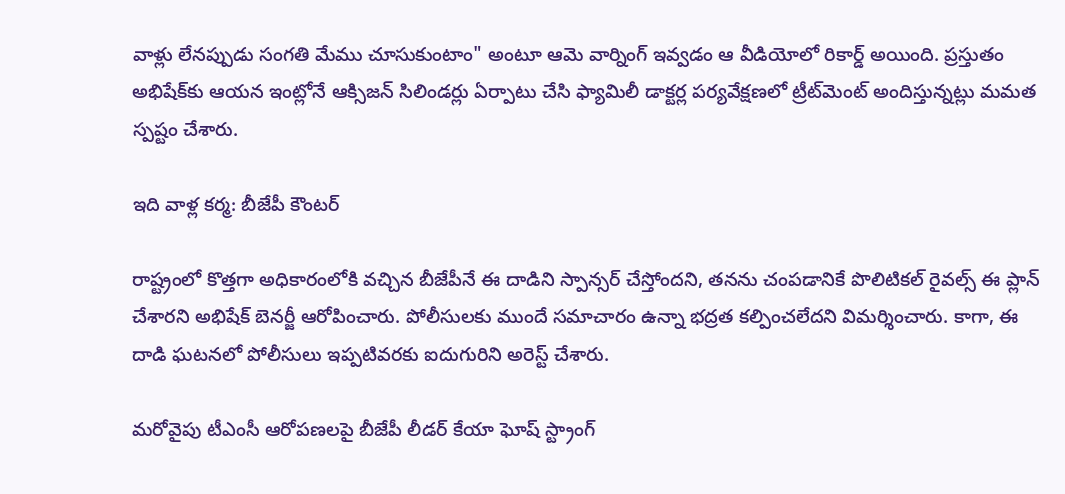వాళ్లు లేనప్పుడు సంగతి మేము చూసుకుంటాం" అంటూ ఆమె వార్నింగ్ ఇవ్వడం ఆ వీడియోలో రికార్డ్ అయింది. ప్రస్తుతం అభిషేక్‌కు ఆయన ఇంట్లోనే ఆక్సిజన్ సిలిండర్లు ఏర్పాటు చేసి ఫ్యామిలీ డాక్టర్ల పర్యవేక్షణలో ట్రీట్‌మెంట్ అందిస్తున్నట్లు మమత స్పష్టం చేశారు.

ఇది వాళ్ల కర్మ: బీజేపీ కౌంటర్

రాష్ట్రంలో కొత్తగా అధికారంలోకి వచ్చిన బీజేపీనే ఈ దాడిని స్పాన్సర్ చేస్తోందని, తనను చంపడానికే పొలిటికల్ రైవల్స్ ఈ ప్లాన్ చేశారని అభిషేక్ బెనర్జీ ఆరోపించారు. పోలీసులకు ముందే సమాచారం ఉన్నా భద్రత కల్పించలేదని విమర్శించారు. కాగా, ఈ దాడి ఘటనలో పోలీసులు ఇప్పటివరకు ఐదుగురిని అరెస్ట్ చేశారు.

మరోవైపు టీఎంసీ ఆరోపణలపై బీజేపీ లీడర్ కేయా ఘోష్ స్ట్రాంగ్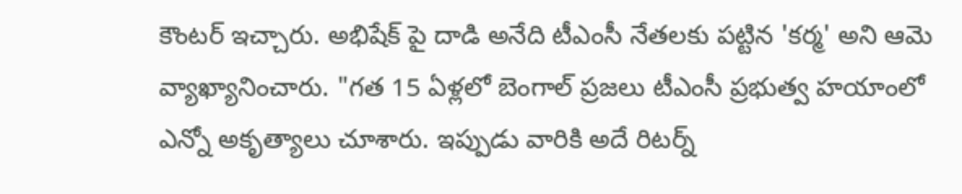కౌంటర్ ఇచ్చారు. అభిషేక్ పై దాడి అనేది టీఎంసీ నేతలకు పట్టిన 'కర్మ' అని ఆమె వ్యాఖ్యానించారు. "గత 15 ఏళ్లలో బెంగాల్ ప్రజలు టీఎంసీ ప్రభుత్వ హయాంలో ఎన్నో అకృత్యాలు చూశారు. ఇప్పుడు వారికి అదే రిటర్న్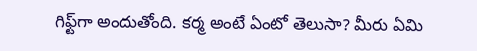గిఫ్ట్‌గా అందుతోంది. కర్మ అంటే ఏంటో తెలుసా? మీరు ఏమి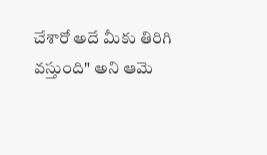చేశారో అదే మీకు తిరిగి వస్తుంది" అని ఆమె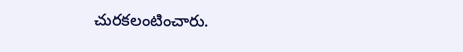చురకలంటించారు.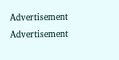Advertisement
Advertisement